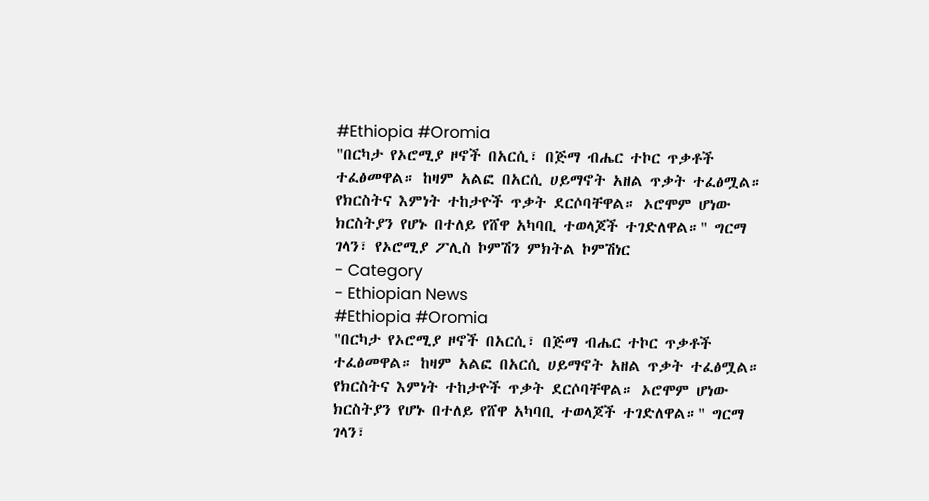#Ethiopia #Oromia
"በርካታ የኦሮሚያ ዞኖች በአርሲ፣ በጅማ ብሔር ተኮር ጥቃቶች ተፈፅመዋል። ከዛም አልፎ በአርሲ ሀይማኖት አዘል ጥቃት ተፈፅሟል። የክርስትና እምነት ተከታዮች ጥቃት ደርሶባቸዋል። ኦሮሞም ሆነው ክርስትያን የሆኑ በተለይ የሸዋ አካባቢ ተወላጆች ተገድለዋል።" ግርማ ገላን፣ የኦሮሚያ ፖሊስ ኮምሽን ምክትል ኮምሽነር
- Category
- Ethiopian News
#Ethiopia #Oromia
"በርካታ የኦሮሚያ ዞኖች በአርሲ፣ በጅማ ብሔር ተኮር ጥቃቶች ተፈፅመዋል። ከዛም አልፎ በአርሲ ሀይማኖት አዘል ጥቃት ተፈፅሟል። የክርስትና እምነት ተከታዮች ጥቃት ደርሶባቸዋል። ኦሮሞም ሆነው ክርስትያን የሆኑ በተለይ የሸዋ አካባቢ ተወላጆች ተገድለዋል።" ግርማ ገላን፣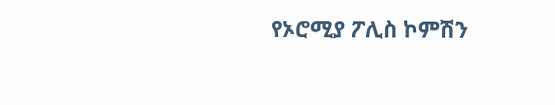የኦሮሚያ ፖሊስ ኮምሽን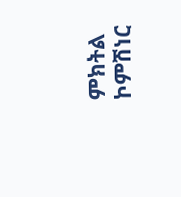ምክትል ኮምሽነር